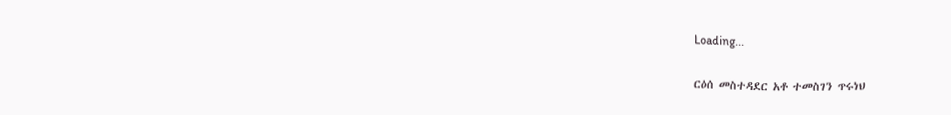Loading...

ርዕሰ መስተዳደር አቶ ተመስገን ጥሩነህ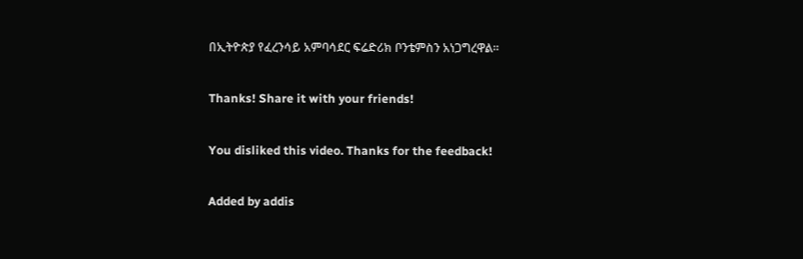በኢትዮጵያ የፈረንሳይ አምባሳደር ፍሬድሪክ ቦንቴምስን አነጋግረዋል፡፡

Thanks! Share it with your friends!

You disliked this video. Thanks for the feedback!

Added by addis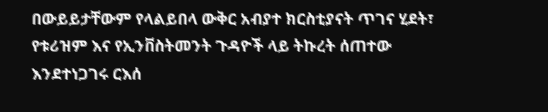በውይይታቸውም የላልይበላ ውቅር አብያተ ክርስቲያናት ጥገና ሂደት፣ የቱሪዝም እና የኢንቨስትመንት ጉዳዮች ላይ ትኩረት ሰጠተው እንደተነጋገሩ ርእሰ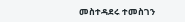መስተዳደሩ ተመስገን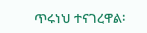ጥሩነህ ተናገረዋል፡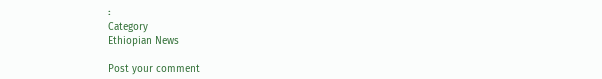፡
Category
Ethiopian News

Post your comment